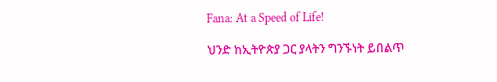Fana: At a Speed of Life!

ህንድ ከኢትዮጵያ ጋር ያላትን ግንኙነት ይበልጥ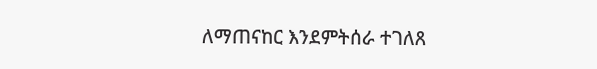ለማጠናከር እንደምትሰራ ተገለጸ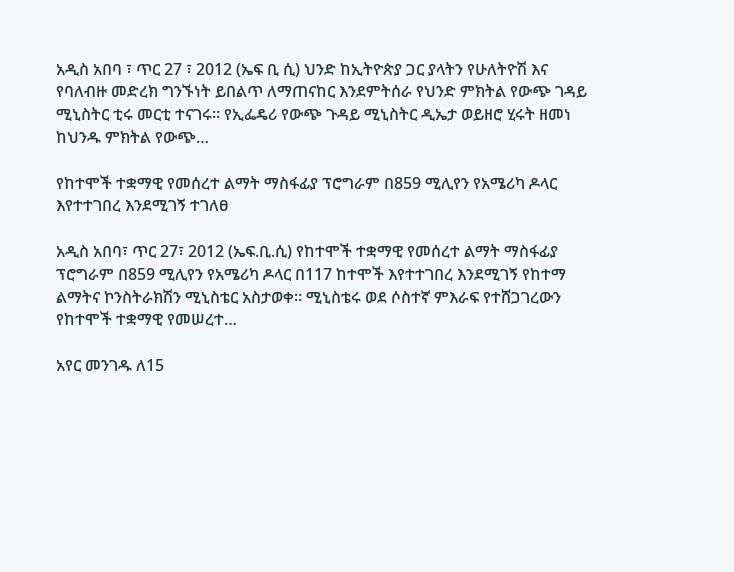አዲስ አበባ ፣ ጥር 27 ፣ 2012 (ኤፍ ቢ ሲ) ህንድ ከኢትዮጵያ ጋር ያላትን የሁለትዮሽ እና የባለብዙ መድረክ ግንኙነት ይበልጥ ለማጠናከር እንደምትሰራ የህንድ ምክትል የውጭ ገዳይ ሚኒስትር ቲሩ መርቲ ተናገሩ። የኢፌዴሪ የውጭ ጉዳይ ሚኒስትር ዲኤታ ወይዘሮ ሂሩት ዘመነ ከህንዱ ምክትል የውጭ…

የከተሞች ተቋማዊ የመሰረተ ልማት ማስፋፊያ ፕሮግራም በ859 ሚሊየን የአሜሪካ ዶላር እየተተገበረ እንደሚገኝ ተገለፀ

አዲስ አበባ፣ ጥር 27፣ 2012 (ኤፍ.ቢ.ሲ) የከተሞች ተቋማዊ የመሰረተ ልማት ማስፋፊያ ፕሮግራም በ859 ሚሊየን የአሜሪካ ዶላር በ117 ከተሞች እየተተገበረ እንደሚገኝ የከተማ ልማትና ኮንስትራክሽን ሚኒስቴር አስታወቀ። ሚኒስቴሩ ወደ ሶስተኛ ምእራፍ የተሸጋገረውን የከተሞች ተቋማዊ የመሠረተ…

አየር መንገዱ ለ15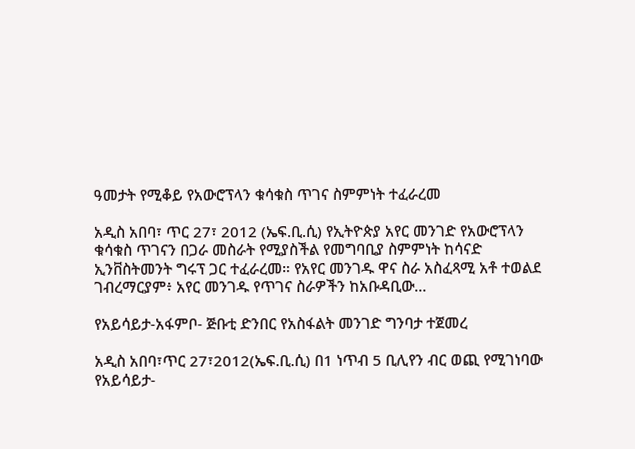ዓመታት የሚቆይ የአውሮፕላን ቁሳቁስ ጥገና ስምምነት ተፈራረመ

አዲስ አበባ፣ ጥር 27፣ 2012 (ኤፍ.ቢ.ሲ) የኢትዮጵያ አየር መንገድ የአውሮፕላን ቁሳቁስ ጥገናን በጋራ መስራት የሚያስችል የመግባቢያ ስምምነት ከሳናድ ኢንቨስትመንት ግሩፕ ጋር ተፈራረመ። የአየር መንገዱ ዋና ስራ አስፈጻሚ አቶ ተወልደ ገብረማርያም፥ አየር መንገዱ የጥገና ስራዎችን ከአቡዳቢው…

የአይሳይታ-አፋምቦ- ጅቡቲ ድንበር የአስፋልት መንገድ ግንባታ ተጀመረ

አዲስ አበባ፣ጥር 27፣2012(ኤፍ.ቢ.ሲ) በ1 ነጥብ 5 ቢሊየን ብር ወጪ የሚገነባው የአይሳይታ-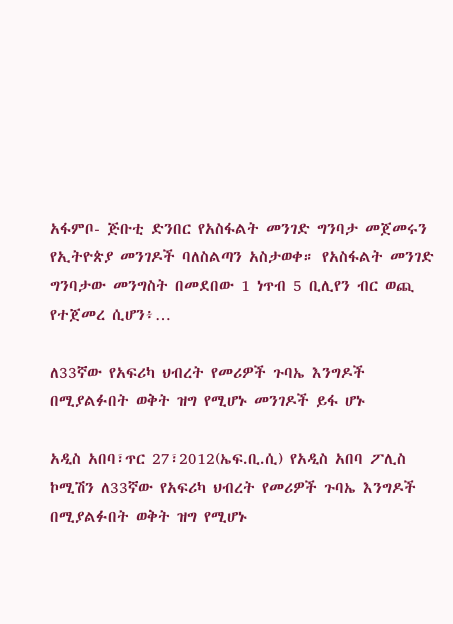አፋምቦ- ጅቡቲ ድንበር የአስፋልት መንገድ ግንባታ መጀመሩን የኢትዮጵያ መንገዶች ባለስልጣን አስታወቀ። የአስፋልት መንገድ ግንባታው መንግስት በመደበው 1 ነጥብ 5 ቢሊየን ብር ወጪ የተጀመረ ሲሆን፥…

ለ33ኛው የአፍሪካ ህብረት የመሪዎች ጉባኤ እንግዶች በሚያልፉበት ወቅት ዝግ የሚሆኑ መንገዶች ይፋ ሆኑ

አዲስ አበባ፣ጥር 27፣2012(ኤፍ.ቢ.ሲ) የአዲስ አበባ ፖሊስ ኮሚሽን ለ33ኛው የአፍሪካ ህብረት የመሪዎች ጉባኤ እንግዶች በሚያልፉበት ወቅት ዝግ የሚሆኑ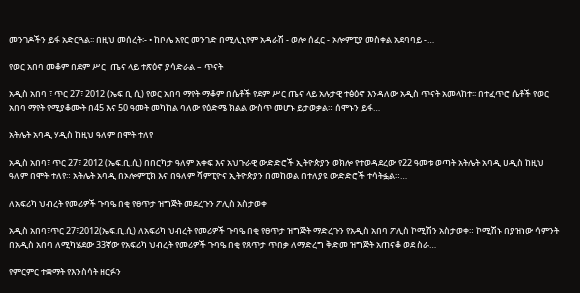መንገዶችን ይፋ አድርጓል፡፡ በዚህ መሰረት፡- • ከቦሌ አየር መንገድ በሚሊኒየም አዳራሽ - ወሎ ሰፈር - ኦሎምፒያ መስቀል አደባባይ -…

የወር አበባ መቆም በደም ሥር  ጤና ላይ ተጽዕኖ ያሳድራል – ጥናት

አዲስ አበባ ፣ ጥር 27፣ 2012 (ኤፍ ቢ ሲ) የወር አበባ ማየት ማቆም በሴቶች የደም ሥር ጤና ላይ አሉታዊ ተፅዕኖ እንዳለው አዲስ ጥናት አመላከተ፡፡ በተፈጥሮ ሴቶች የወር አበባ ማየት የሚያቆሙት በ45 እና 50 ዓመት መካከል ባለው የዕድሜ ክልል ውስጥ መሆኑ ይታወቃል። ሰሞኑን ይፋ…

አትሌት አባዲ ሃዲስ ከዚህ ዓለም በሞት ተለየ

አዲስ አበባ፣ ጥር 27፣ 2012 (ኤፍ.ቢ.ሲ) በበርካታ ዓለም አቀፍ እና አህጉራዊ ውድድሮች ኢትዮጵያን ወክሎ የተወዳደረው የ22 ዓመቱ ወጣት አትሌት አባዲ ሀዲስ ከዚህ ዓለም በሞት ተለየ። አትሌት አባዲ በኦሎምፒክ እና በዓለም ሻምፒዮና ኢትዮጵያን በመከወል በተለያዩ ውድድሮች ተሳትፏል።…

ለአፍሪካ ህብረት የመሪዎች ጉባዔ በቂ የፀጥታ ዝግጅት መደረጉን ፖሊስ አስታወቀ

አዲስ አበባ፣ጥር 27፣2012(ኤፍ.ቢ.ሲ) ለአፍሪካ ህብረት የመሪዎች ጉባዔ በቂ የፀጥታ ዝግጅት ማድረጉን የአዲስ አበባ ፖሊስ ኮሚሽን አስታወቀ። ኮሚሽኑ በያዝነው ሳምንት በአዲስ አበባ ለሚካሄደው 33ኛው የአፍሪካ ህብረት የመሪዎች ጉባዔ በቂ የጸጥታ ጥበቃ ለማድረግ ቅድመ ዝግጅት አጠናቆ ወደ ስራ…

የምርምር ተቋማት የእንስሳት ዘርፉን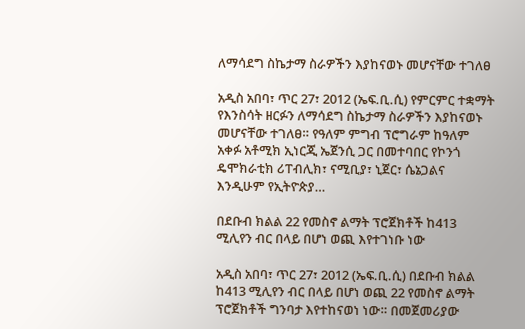ለማሳደግ ስኬታማ ስራዎችን እያከናወኑ መሆናቸው ተገለፀ

አዲስ አበባ፣ ጥር 27፣ 2012 (ኤፍ.ቢ.ሲ) የምርምር ተቋማት የእንስሳት ዘርፉን ለማሳደግ ስኬታማ ስራዎችን እያከናወኑ መሆናቸው ተገለፀ። የዓለም ምግብ ፕሮግራም ከዓለም አቀፉ አቶሚክ ኢነርጂ ኤጀንሲ ጋር በመተባበር የኮንጎ ዴሞክራቲክ ሪፐብሊክ፣ ናሚቢያ፣ ኒጀር፣ ሴኔጋልና እንዲሁም የኢትዮጵያ…

በደቡብ ክልል 22 የመስኖ ልማት ፕሮጀክቶች ከ413 ሚሊየን ብር በላይ በሆነ ወጪ እየተገነቡ ነው

አዲስ አበባ፣ ጥር 27፣ 2012 (ኤፍ.ቢ.ሲ) በደቡብ ክልል ከ413 ሚሊየን ብር በላይ በሆነ ወጪ 22 የመስኖ ልማት ፕሮጀክቶች ግንባታ እየተከናወነ ነው። በመጀመሪያው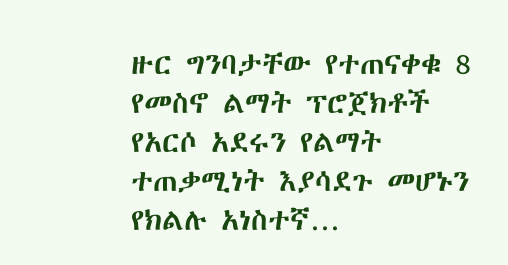ዙር ግንባታቸው የተጠናቀቁ 8 የመስኖ ልማት ፕሮጀክቶች የአርሶ አደሩን የልማት ተጠቃሚነት እያሳደጉ መሆኑን የክልሉ አነስተኛ…